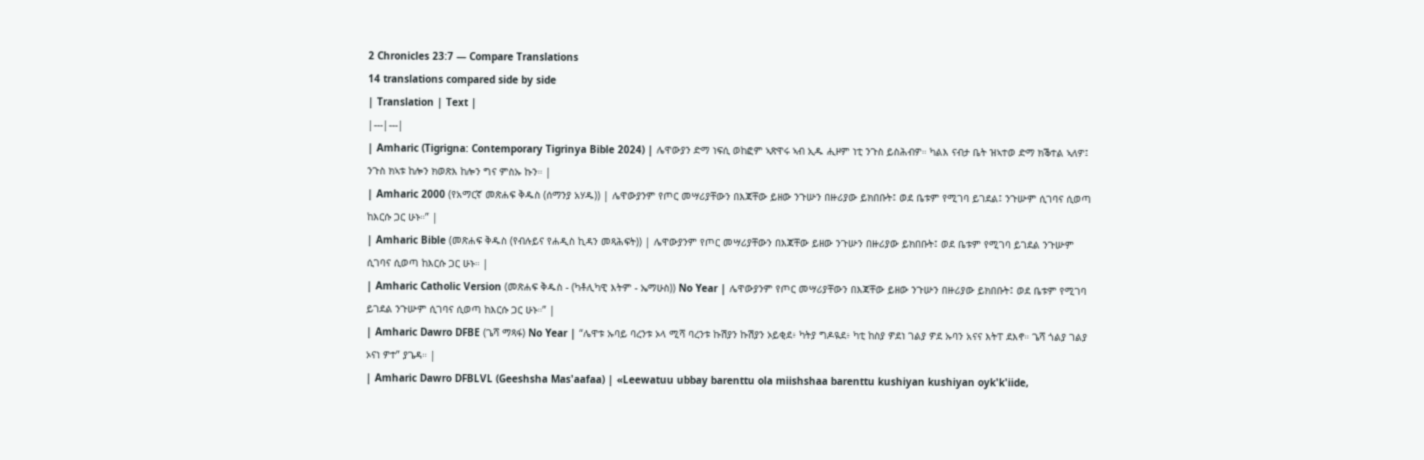2 Chronicles 23:7 — Compare Translations
14 translations compared side by side
| Translation | Text |
|---|---|
| Amharic (Tigrigna: Contemporary Tigrinya Bible 2024) | ሌዋውያን ድማ ነፍሲ ወከፎም ኣጽዋሩ ኣብ ኢዱ ሒዞም ነቲ ንጉስ ይስሕብዎ። ካልእ ናብታ ቤት ዝኣተወ ድማ ክቕተል ኣለዎ፤ ንጉስ ክኣቱ ከሎን ክወጽእ ከሎን ግና ምስኡ ኩን። |
| Amharic 2000 (የአማርኛ መጽሐፍ ቅዱስ (ሰማንያ አሃዱ)) | ሌዋውያንም የጦር መሣሪያቸውን በእጃቸው ይዘው ንጉሡን በዙሪያው ይክበቡት፤ ወደ ቤቱም የሚገባ ይገደል፤ ንጉሡም ሲገባና ሲወጣ ከእርሱ ጋር ሁኑ።” |
| Amharic Bible (መጽሐፍ ቅዱስ (የብሉይና የሐዲስ ኪዳን መጻሕፍት)) | ሌዋውያንም የጦር መሣሪያቸውን በእጃቸው ይዘው ንጉሡን በዙሪያው ይክበቡት፤ ወደ ቤቱም የሚገባ ይገደል ንጉሡም ሲገባና ሲወጣ ከእርሱ ጋር ሁኑ። |
| Amharic Catholic Version (መጽሐፍ ቅዱስ - (ካቶሊካዊ እትም - ኤማሁስ)) No Year | ሌዋውያንም የጦር መሣሪያቸውን በእጃቸው ይዘው ንጉሡን በዙሪያው ይክበቡት፤ ወደ ቤቱም የሚገባ ይገደል ንጉሡም ሲገባና ሲወጣ ከእርሱ ጋር ሁኑ።” |
| Amharic Dawro DFBE (ጌሻ ማጻፋ) No Year | “ሌዋቱ ኡባይ ባረንቱ ኦላ ሚሻ ባረንቱ ኩሽያን ኩሽያን ኦይቂደ፥ ካትያ ግዶዪደ፥ ካቲ ከስያ ዎደነ ገልያ ዎደ ኡባን አናና እትፐ ደእኖ። ጌሻ ጎልያ ገልያ ኦናነ ዎተ” ያጌዳ። |
| Amharic Dawro DFBLVL (Geeshsha Mas'aafaa) | «Leewatuu ubbay barenttu ola miishshaa barenttu kushiyan kushiyan oyk'k'iide,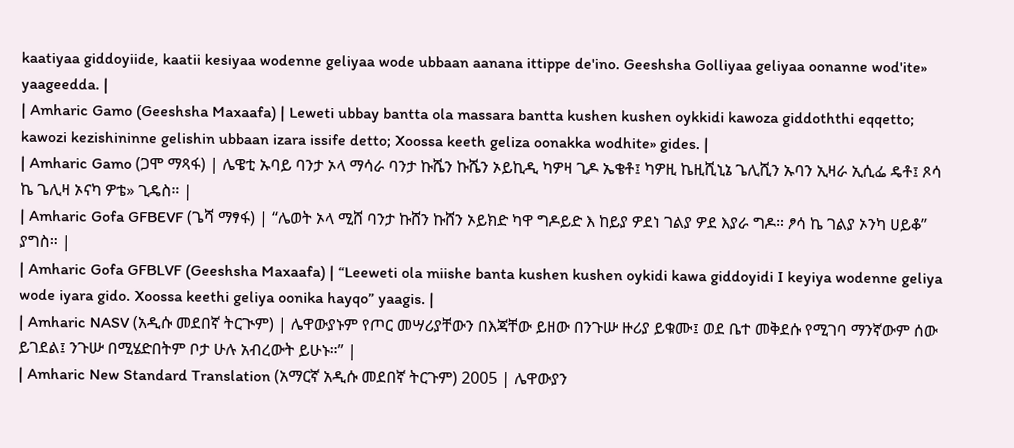kaatiyaa giddoyiide, kaatii kesiyaa wodenne geliyaa wode ubbaan aanana ittippe de'ino. Geeshsha Golliyaa geliyaa oonanne wod'ite» yaageedda. |
| Amharic Gamo (Geeshsha Maxaafa) | Leweti ubbay bantta ola massara bantta kushen kushen oykkidi kawoza giddoththi eqqetto; kawozi kezishininne gelishin ubbaan izara issife detto; Xoossa keeth geliza oonakka wodhite» gides. |
| Amharic Gamo (ጋሞ ማጻፋ) | ሌዌቲ ኡባይ ባንታ ኦላ ማሳራ ባንታ ኩሼን ኩሼን ኦይኪዲ ካዎዛ ጊዶ ኤቄቶ፤ ካዎዚ ኬዚሺኒኔ ጌሊሺን ኡባን ኢዛራ ኢሲፌ ዴቶ፤ ጾሳ ኬ ጌሊዛ ኦናካ ዎቴ» ጊዴስ። |
| Amharic Gofa GFBEVF (ጌሻ ማፃፋ) | “ሌወት ኦላ ሚሸ ባንታ ኩሸን ኩሸን ኦይክድ ካዋ ግዶይድ እ ከይያ ዎደነ ገልያ ዎደ እያራ ግዶ። ፆሳ ኬ ገልያ ኦንካ ሀይቆ” ያግስ። |
| Amharic Gofa GFBLVF (Geeshsha Maxaafa) | “Leeweti ola miishe banta kushen kushen oykidi kawa giddoyidi I keyiya wodenne geliya wode iyara gido. Xoossa keethi geliya oonika hayqo” yaagis. |
| Amharic NASV (አዲሱ መደበኛ ትርጒም) | ሌዋውያኑም የጦር መሣሪያቸውን በእጃቸው ይዘው በንጉሡ ዙሪያ ይቁሙ፤ ወደ ቤተ መቅደሱ የሚገባ ማንኛውም ሰው ይገደል፤ ንጉሡ በሚሄድበትም ቦታ ሁሉ አብረውት ይሁኑ።” |
| Amharic New Standard Translation (አማርኛ አዲሱ መደበኛ ትርጉም) 2005 | ሌዋውያን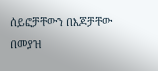ሰይፎቻቸውን በእጆቻቸው በመያዝ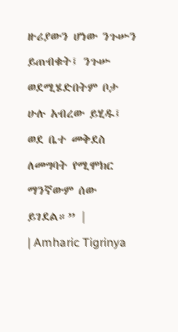ዙሪያውን ሆነው ንጉሡን ይጠብቁት፤ ንጉሡ ወደሚሄድበትም ቦታ ሁሉ አብረው ይሂዱ፤ ወደ ቤተ መቅደስ ለመግባት የሚሞክር ማንኛውም ሰው ይገደል።” |
| Amharic Tigrinya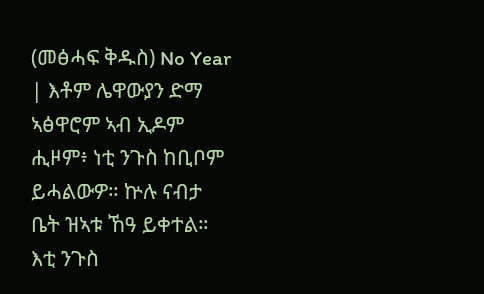(መፅሓፍ ቅዱስ) No Year | እቶም ሌዋውያን ድማ ኣፅዋሮም ኣብ ኢዶም ሒዞም፥ ነቲ ንጉስ ከቢቦም ይሓልውዎ። ኵሉ ናብታ ቤት ዝኣቱ ኸዓ ይቀተል። እቲ ንጉስ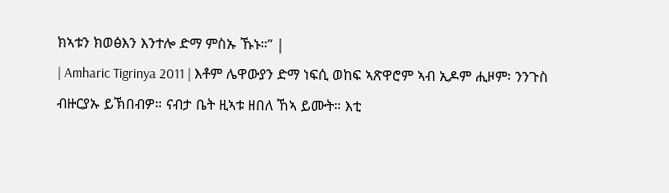ክኣቱን ክወፅእን እንተሎ ድማ ምስኡ ኹኑ።” |
| Amharic Tigrinya 2011 | እቶም ሌዋውያን ድማ ነፍሲ ወከፍ ኣጽዋሮም ኣብ ኢዶም ሒዞም፡ ንንጉስ ብዙርያኡ ይኽበብዎ። ናብታ ቤት ዚኣቱ ዘበለ ኸኣ ይሙት። እቲ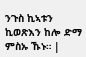ንጉስ ኪኣቱን ኪወጽእን ከሎ ድማ ምስኡ ኹኑ። |